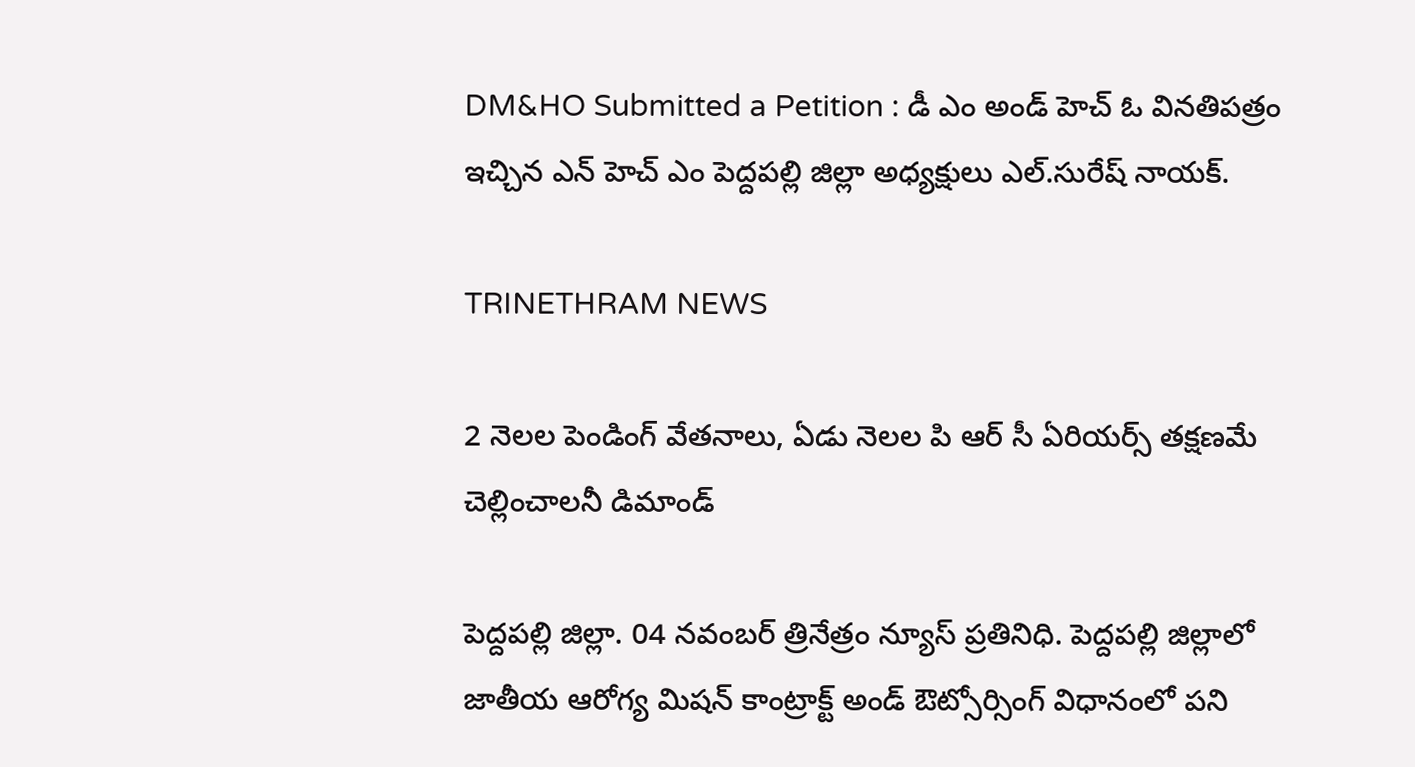DM&HO Submitted a Petition : డీ ఎం అండ్ హెచ్ ఓ వినతిపత్రం ఇచ్చిన ఎన్ హెచ్ ఎం పెద్దపల్లి జిల్లా అధ్యక్షులు ఎల్.సురేష్ నాయక్.

TRINETHRAM NEWS

2 నెలల పెండింగ్ వేతనాలు, ఏడు నెలల పి ఆర్ సీ ఏరియర్స్ తక్షణమే చెల్లించాలనీ డిమాండ్

పెద్దపల్లి జిల్లా. 04 నవంబర్ త్రినేత్రం న్యూస్ ప్రతినిధి. పెద్దపల్లి జిల్లాలో జాతీయ ఆరోగ్య మిషన్ కాంట్రాక్ట్ అండ్ ఔట్సోర్సింగ్ విధానంలో పని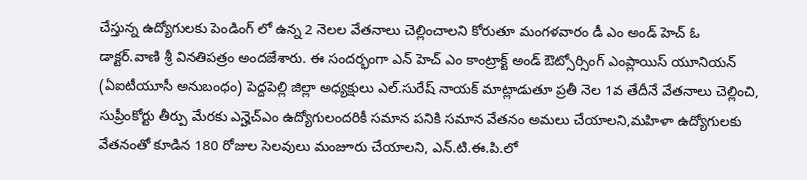చేస్తున్న ఉద్యోగులకు పెండింగ్ లో ఉన్న 2 నెలల వేతనాలు చెల్లించాలని కోరుతూ మంగళవారం డీ ఎం అండ్ హెచ్ ఓ డాక్టర్.వాణి శ్రీ వినతిపత్రం అందజేశారు. ఈ సందర్భంగా ఎన్ హెచ్ ఎం కాంట్రాక్ట్ అండ్ ఔట్సోర్సింగ్ ఎంప్లాయిస్ యూనియన్ (ఏఐటీయూసీ అనుబంధం) పెద్దపెల్లి జిల్లా అధ్యక్షులు ఎల్.సురేష్ నాయక్ మాట్లాడుతూ ప్రతీ నెల 1వ తేదీనే వేతనాలు చెల్లించి, సుప్రీంకోర్టు తీర్పు మేరకు ఎన్హెచ్ఎం ఉద్యోగులందరికీ సమాన పనికి సమాన వేతనం అమలు చేయాలని,మహిళా ఉద్యోగులకు వేతనంతో కూడిన 180 రోజుల సెలవులు మంజూరు చేయాలని, ఎన్.టి.ఈ.పి.లో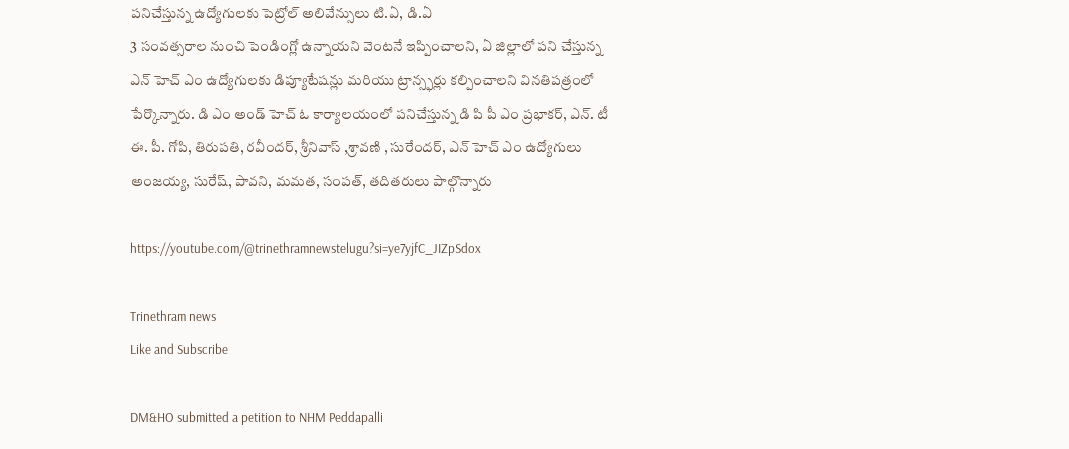పనిచేస్తున్న ఉద్యోగులకు పెట్రోల్ అలివేన్సులు టి.ఏ, డి.ఏ
3 సంవత్సరాల నుంచి పెండింగ్లో ఉన్నాయని వెంటనే ఇప్పించాలని, ఏ జిల్లాలో పని చేస్తున్న ఎన్ హెచ్ ఎం ఉద్యోగులకు డిప్యూటేషన్లు మరియు ట్రాన్స్ఫర్లు కల్పించాలని వినతిపత్రంలో పేర్కొన్నారు. డి ఎం అండ్ హెచ్ ఓ కార్యాలయంలో పనిచేస్తున్న డి పి పీ ఎం ప్రభాకర్, ఎన్. టీ ఈ. పీ. గోపి, తిరుపతి, రవీందర్, శ్రీనివాస్ ,శ్రావణి , సురేందర్, ఎన్ హెచ్ ఎం ఉద్యోగులు అంజయ్య, సురేష్, పావని, మమత, సంపత్, తదితరులు పాల్గొన్నారు

https://youtube.com/@trinethramnewstelugu?si=ye7yjfC_JIZpSdox

Trinethram news
Like and Subscribe

DM&HO submitted a petition to NHM Peddapalli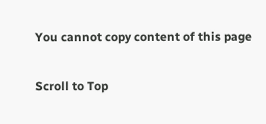You cannot copy content of this page

Scroll to Top